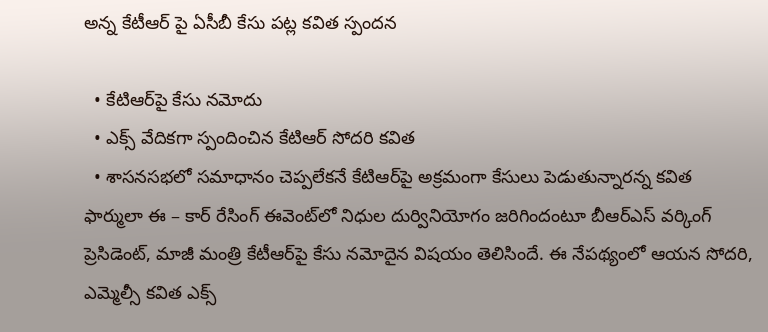అన్న కేటీఆర్ పై ఏసీబీ కేసు పట్ల కవిత స్పందన

  • కేటిఆర్‌పై కేసు నమోదు
  • ఎక్స్ వేదికగా స్పందించిన కేటిఆర్ సోదరి కవిత
  • శాసనసభలో సమాధానం చెప్పలేకనే కేటిఆర్‌పై అక్రమంగా కేసులు పెడుతున్నారన్న కవిత
ఫార్ములా ఈ – కార్ రేసింగ్ ఈవెంట్‌లో నిధుల దుర్వినియోగం జరిగిందంటూ బీఆర్ఎస్ వర్కింగ్ ప్రెసిడెంట్, మాజీ మంత్రి కేటీఆర్‌పై కేసు నమోదైన విషయం తెలిసిందే. ఈ నేపథ్యంలో ఆయన సోదరి, ఎమ్మెల్సీ కవిత ఎక్స్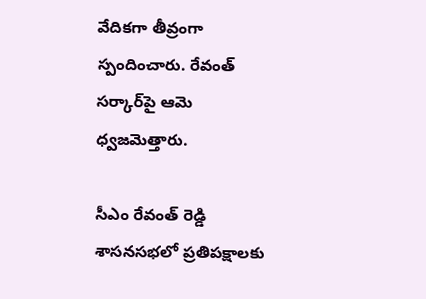వేదికగా తీవ్రంగా స్పందించారు. రేవంత్ సర్కార్‌‌పై ఆమె ధ్వజమెత్తారు.

సీఎం రేవంత్ రెడ్డి శాసనసభలో ప్రతిపక్షాలకు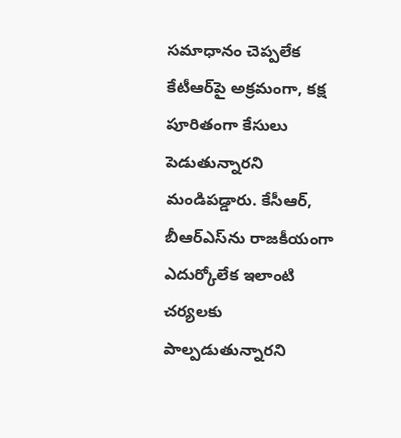సమాధానం చెప్పలేక కేటీఆర్‌పై అక్రమంగా, కక్ష పూరితంగా కేసులు పెడుతున్నారని మండిపడ్డారు. కేసీఆర్, బీఆర్ఎస్‌ను రాజకీయంగా ఎదుర్కోలేక ఇలాంటి చర్యలకు పాల్పడుతున్నారని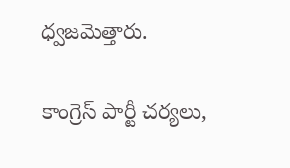ధ్వజమెత్తారు.

కాంగ్రెస్ పార్టీ చర్యలు,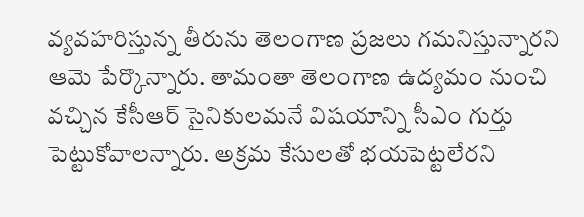వ్యవహరిస్తున్న తీరును తెలంగాణ ప్రజలు గమనిస్తున్నారని ఆమె పేర్కొన్నారు. తామంతా తెలంగాణ ఉద్యమం నుంచి వచ్చిన కేసీఆర్ సైనికులమనే విషయాన్ని సీఎం గుర్తు పెట్టుకోవాలన్నారు. అక్రమ కేసులతో భయపెట్టలేరని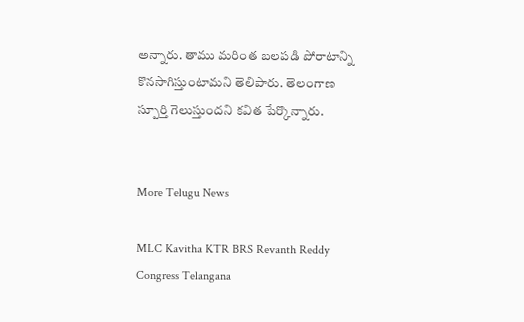అన్నారు. తాము మరింత బలపడి పోరాటాన్ని కొనసాగిస్తుంటామని తెలిపారు. తెలంగాణ స్పూర్తి గెలుస్తుందని కవిత పేర్కొన్నారు.


More Telugu News

MLC Kavitha KTR BRS Revanth Reddy Congress Telangana